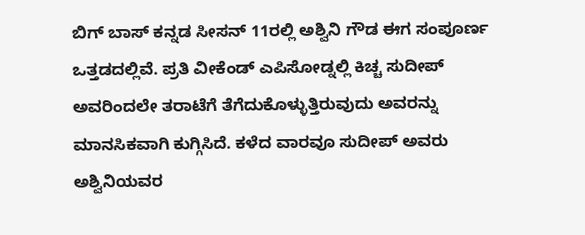ಬಿಗ್ ಬಾಸ್ ಕನ್ನಡ ಸೀಸನ್ 11ರಲ್ಲಿ ಅಶ್ವಿನಿ ಗೌಡ ಈಗ ಸಂಪೂರ್ಣ ಒತ್ತಡದಲ್ಲಿವೆ. ಪ್ರತಿ ವೀಕೆಂಡ್ ಎಪಿಸೋಡ್ನಲ್ಲಿ ಕಿಚ್ಚ ಸುದೀಪ್ ಅವರಿಂದಲೇ ತರಾಟೆಗೆ ತೆಗೆದುಕೊಳ್ಳುತ್ತಿರುವುದು ಅವರನ್ನು ಮಾನಸಿಕವಾಗಿ ಕುಗ್ಗಿಸಿದೆ. ಕಳೆದ ವಾರವೂ ಸುದೀಪ್ ಅವರು ಅಶ್ವಿನಿಯವರ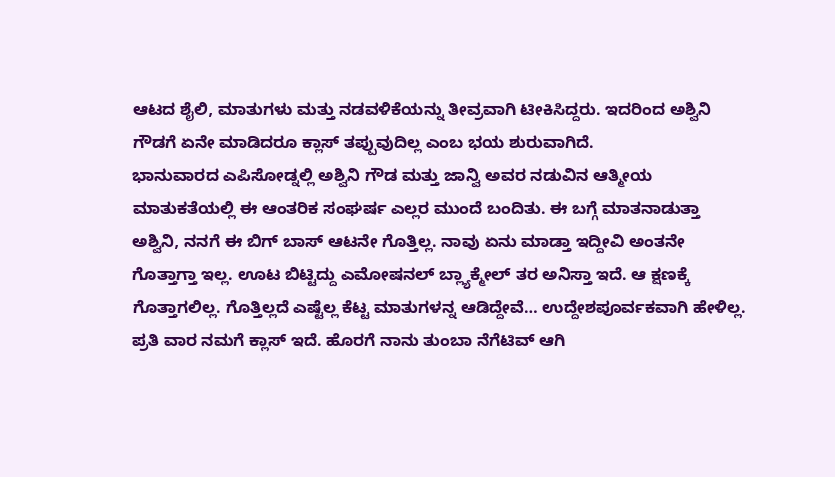ಆಟದ ಶೈಲಿ, ಮಾತುಗಳು ಮತ್ತು ನಡವಳಿಕೆಯನ್ನು ತೀವ್ರವಾಗಿ ಟೀಕಿಸಿದ್ದರು. ಇದರಿಂದ ಅಶ್ವಿನಿ ಗೌಡಗೆ ಏನೇ ಮಾಡಿದರೂ ಕ್ಲಾಸ್ ತಪ್ಪುವುದಿಲ್ಲ ಎಂಬ ಭಯ ಶುರುವಾಗಿದೆ.
ಭಾನುವಾರದ ಎಪಿಸೋಡ್ನಲ್ಲಿ ಅಶ್ವಿನಿ ಗೌಡ ಮತ್ತು ಜಾನ್ವಿ ಅವರ ನಡುವಿನ ಆತ್ಮೀಯ ಮಾತುಕತೆಯಲ್ಲಿ ಈ ಆಂತರಿಕ ಸಂಘರ್ಷ ಎಲ್ಲರ ಮುಂದೆ ಬಂದಿತು. ಈ ಬಗ್ಗೆ ಮಾತನಾಡುತ್ತಾ ಅಶ್ವಿನಿ, ನನಗೆ ಈ ಬಿಗ್ ಬಾಸ್ ಆಟನೇ ಗೊತ್ತಿಲ್ಲ. ನಾವು ಏನು ಮಾಡ್ತಾ ಇದ್ದೀವಿ ಅಂತನೇ ಗೊತ್ತಾಗ್ತಾ ಇಲ್ಲ. ಊಟ ಬಿಟ್ಟಿದ್ದು ಎಮೋಷನಲ್ ಬ್ಲ್ಯಾಕ್ಮೇಲ್ ತರ ಅನಿಸ್ತಾ ಇದೆ. ಆ ಕ್ಷಣಕ್ಕೆ ಗೊತ್ತಾಗಲಿಲ್ಲ. ಗೊತ್ತಿಲ್ಲದೆ ಎಷ್ಟೆಲ್ಲ ಕೆಟ್ಟ ಮಾತುಗಳನ್ನ ಆಡಿದ್ದೇವೆ… ಉದ್ದೇಶಪೂರ್ವಕವಾಗಿ ಹೇಳಿಲ್ಲ. ಪ್ರತಿ ವಾರ ನಮಗೆ ಕ್ಲಾಸ್ ಇದೆ. ಹೊರಗೆ ನಾನು ತುಂಬಾ ನೆಗೆಟಿವ್ ಆಗಿ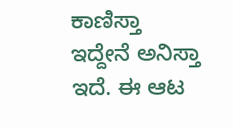ಕಾಣಿಸ್ತಾ ಇದ್ದೇನೆ ಅನಿಸ್ತಾ ಇದೆ. ಈ ಆಟ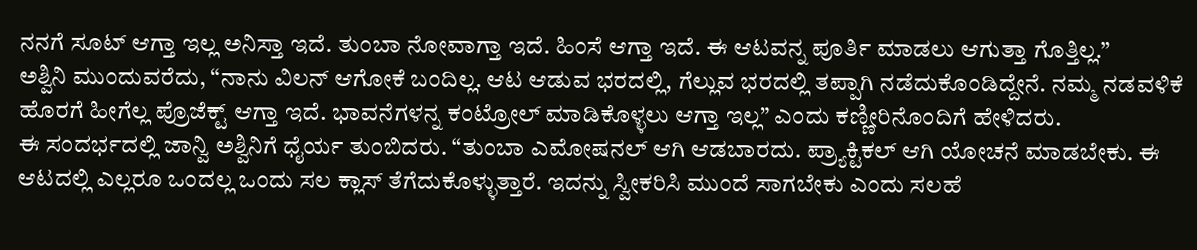ನನಗೆ ಸೂಟ್ ಆಗ್ತಾ ಇಲ್ಲ ಅನಿಸ್ತಾ ಇದೆ. ತುಂಬಾ ನೋವಾಗ್ತಾ ಇದೆ. ಹಿಂಸೆ ಆಗ್ತಾ ಇದೆ. ಈ ಆಟವನ್ನ ಪೂರ್ತಿ ಮಾಡಲು ಆಗುತ್ತಾ ಗೊತ್ತಿಲ್ಲ.”
ಅಶ್ವಿನಿ ಮುಂದುವರೆದು, “ನಾನು ವಿಲನ್ ಆಗೋಕೆ ಬಂದಿಲ್ಲ. ಆಟ ಆಡುವ ಭರದಲ್ಲಿ, ಗೆಲ್ಲುವ ಭರದಲ್ಲಿ ತಪ್ಪಾಗಿ ನಡೆದುಕೊಂಡಿದ್ದೇನೆ. ನಮ್ಮ ನಡವಳಿಕೆ ಹೊರಗೆ ಹೀಗೆಲ್ಲ ಪ್ರೊಜೆಕ್ಟ್ ಆಗ್ತಾ ಇದೆ. ಭಾವನೆಗಳನ್ನ ಕಂಟ್ರೋಲ್ ಮಾಡಿಕೊಳ್ಳಲು ಆಗ್ತಾ ಇಲ್ಲ” ಎಂದು ಕಣ್ಣೀರಿನೊಂದಿಗೆ ಹೇಳಿದರು.
ಈ ಸಂದರ್ಭದಲ್ಲಿ ಜಾನ್ವಿ ಅಶ್ವಿನಿಗೆ ಧೈರ್ಯ ತುಂಬಿದರು. “ತುಂಬಾ ಎಮೋಷನಲ್ ಆಗಿ ಆಡಬಾರದು. ಪ್ರ್ಯಾಕ್ಟಿಕಲ್ ಆಗಿ ಯೋಚನೆ ಮಾಡಬೇಕು. ಈ ಆಟದಲ್ಲಿ ಎಲ್ಲರೂ ಒಂದಲ್ಲ ಒಂದು ಸಲ ಕ್ಲಾಸ್ ತೆಗೆದುಕೊಳ್ಳುತ್ತಾರೆ. ಇದನ್ನು ಸ್ವೀಕರಿಸಿ ಮುಂದೆ ಸಾಗಬೇಕು ಎಂದು ಸಲಹೆ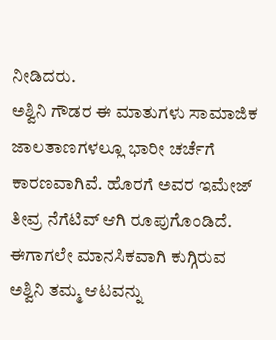ನೀಡಿದರು.
ಅಶ್ವಿನಿ ಗೌಡರ ಈ ಮಾತುಗಳು ಸಾಮಾಜಿಕ ಜಾಲತಾಣಗಳಲ್ಲೂ ಭಾರೀ ಚರ್ಚೆಗೆ ಕಾರಣವಾಗಿವೆ. ಹೊರಗೆ ಅವರ ಇಮೇಜ್ ತೀವ್ರ ನೆಗೆಟಿವ್ ಆಗಿ ರೂಪುಗೊಂಡಿದೆ. ಈಗಾಗಲೇ ಮಾನಸಿಕವಾಗಿ ಕುಗ್ಗಿರುವ ಅಶ್ವಿನಿ ತಮ್ಮ ಆಟವನ್ನು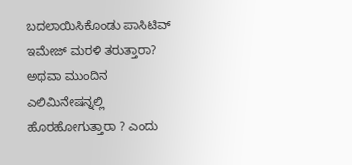ಬದಲಾಯಿಸಿಕೊಂಡು ಪಾಸಿಟಿವ್ ಇಮೇಜ್ ಮರಳಿ ತರುತ್ತಾರಾ? ಅಥವಾ ಮುಂದಿನ ಎಲಿಮಿನೇಷನ್ನಲ್ಲಿ ಹೊರಹೋಗುತ್ತಾರಾ ? ಎಂದು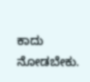ಕಾದು ನೋಡಬೇಕು.